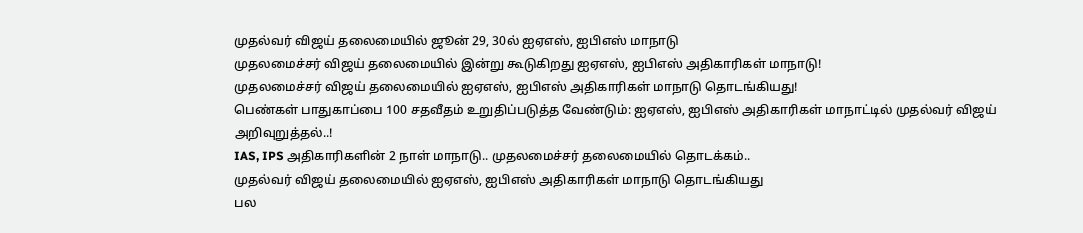முதல்வர் விஜய் தலைமையில் ஜூன் 29, 30ல் ஐஏஎஸ், ஐபிஎஸ் மாநாடு
முதலமைச்சர் விஜய் தலைமையில் இன்று கூடுகிறது ஐஏஎஸ், ஐபிஎஸ் அதிகாரிகள் மாநாடு!
முதலமைச்சர் விஜய் தலைமையில் ஐஏஎஸ், ஐபிஎஸ் அதிகாரிகள் மாநாடு தொடங்கியது!
பெண்கள் பாதுகாப்பை 100 சதவீதம் உறுதிப்படுத்த வேண்டும்: ஐஏஎஸ், ஐபிஎஸ் அதிகாரிகள் மாநாட்டில் முதல்வர் விஜய் அறிவுறுத்தல்..!
IAS, IPS அதிகாரிகளின் 2 நாள் மாநாடு.. முதலமைச்சர் தலைமையில் தொடக்கம்..
முதல்வர் விஜய் தலைமையில் ஐஏஎஸ், ஐபிஎஸ் அதிகாரிகள் மாநாடு தொடங்கியது
பல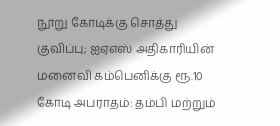நூறு கோடிக்கு சொத்து குவிப்பு; ஐஏஎஸ் அதிகாரியின் மனைவி கம்பெனிக்கு ரூ.10 கோடி அபராதம்: தம்பி மற்றும்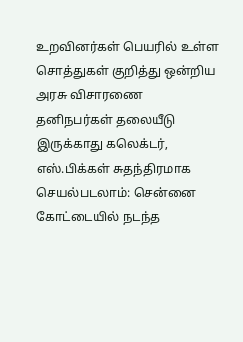உறவினர்கள் பெயரில் உள்ள சொத்துகள் குறித்து ஒன்றிய அரசு விசாரணை
தனிநபர்கள் தலையீடு இருக்காது கலெக்டர், எஸ்.பிக்கள் சுதந்திரமாக செயல்படலாம்: சென்னை கோட்டையில் நடந்த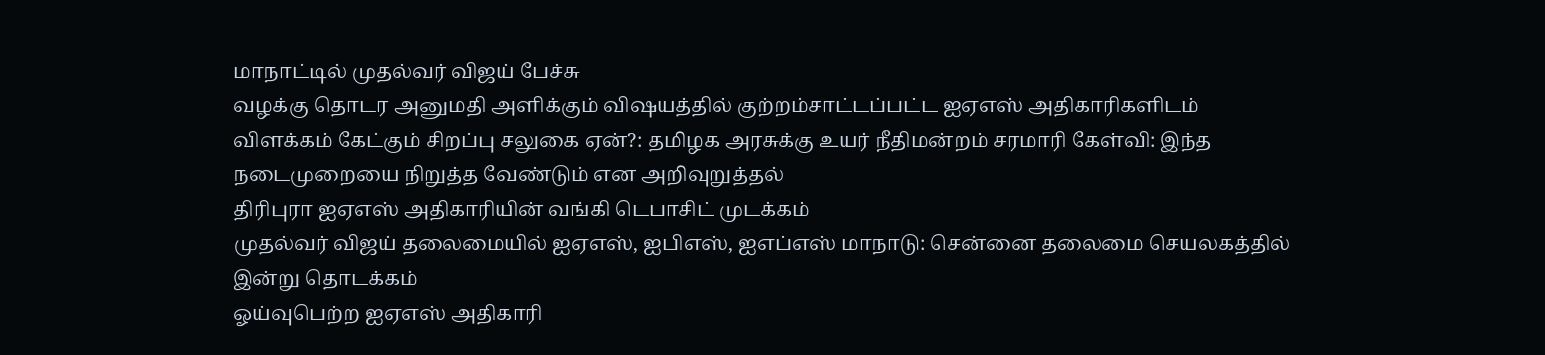மாநாட்டில் முதல்வர் விஜய் பேச்சு
வழக்கு தொடர அனுமதி அளிக்கும் விஷயத்தில் குற்றம்சாட்டப்பட்ட ஐஏஎஸ் அதிகாரிகளிடம் விளக்கம் கேட்கும் சிறப்பு சலுகை ஏன்?: தமிழக அரசுக்கு உயர் நீதிமன்றம் சரமாரி கேள்வி: இந்த நடைமுறையை நிறுத்த வேண்டும் என அறிவுறுத்தல்
திரிபுரா ஐஏஎஸ் அதிகாரியின் வங்கி டெபாசிட் முடக்கம்
முதல்வர் விஜய் தலைமையில் ஐஏஎஸ், ஐபிஎஸ், ஐஎப்எஸ் மாநாடு: சென்னை தலைமை செயலகத்தில் இன்று தொடக்கம்
ஓய்வுபெற்ற ஐஏஎஸ் அதிகாரி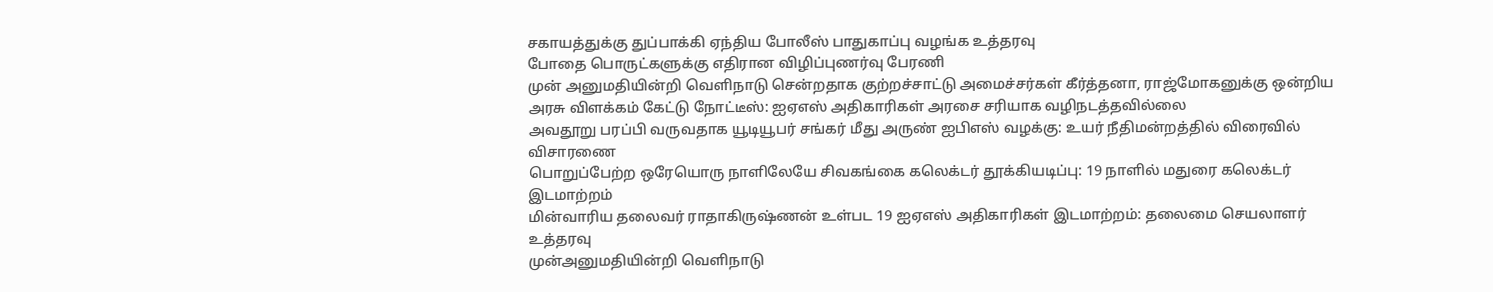சகாயத்துக்கு துப்பாக்கி ஏந்திய போலீஸ் பாதுகாப்பு வழங்க உத்தரவு
போதை பொருட்களுக்கு எதிரான விழிப்புணர்வு பேரணி
முன் அனுமதியின்றி வெளிநாடு சென்றதாக குற்றச்சாட்டு அமைச்சர்கள் கீர்த்தனா, ராஜ்மோகனுக்கு ஒன்றிய அரசு விளக்கம் கேட்டு நோட்டீஸ்: ஐஏஎஸ் அதிகாரிகள் அரசை சரியாக வழிநடத்தவில்லை
அவதூறு பரப்பி வருவதாக யூடியூபர் சங்கர் மீது அருண் ஐபிஎஸ் வழக்கு: உயர் நீதிமன்றத்தில் விரைவில் விசாரணை
பொறுப்பேற்ற ஒரேயொரு நாளிலேயே சிவகங்கை கலெக்டர் தூக்கியடிப்பு: 19 நாளில் மதுரை கலெக்டர் இடமாற்றம்
மின்வாரிய தலைவர் ராதாகிருஷ்ணன் உள்பட 19 ஐஏஎஸ் அதிகாரிகள் இடமாற்றம்: தலைமை செயலாளர் உத்தரவு
முன்அனுமதியின்றி வெளிநாடு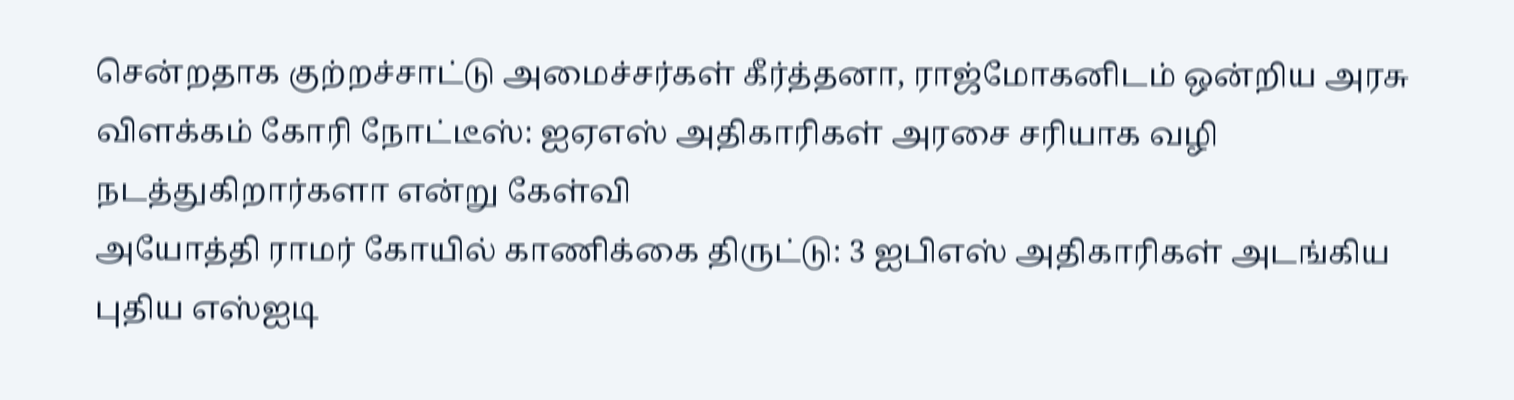சென்றதாக குற்றச்சாட்டு அமைச்சர்கள் கீர்த்தனா, ராஜ்மோகனிடம் ஒன்றிய அரசு விளக்கம் கோரி நோட்டீஸ்: ஐஏஎஸ் அதிகாரிகள் அரசை சரியாக வழி நடத்துகிறார்களா என்று கேள்வி
அயோத்தி ராமர் கோயில் காணிக்கை திருட்டு: 3 ஐபிஎஸ் அதிகாரிகள் அடங்கிய புதிய எஸ்ஐடி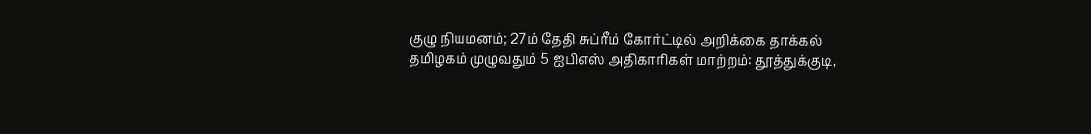குழு நியமனம்; 27ம் தேதி சுப்ரீம் கோர்ட்டில் அறிக்கை தாக்கல்
தமிழகம் முழுவதும் 5 ஐபிஎஸ் அதிகாரிகள் மாற்றம்: தூத்துக்குடி,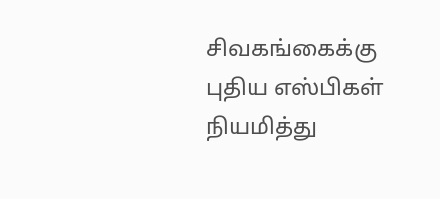சிவகங்கைக்கு புதிய எஸ்பிகள் நியமித்து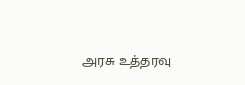அரசு உத்தரவு